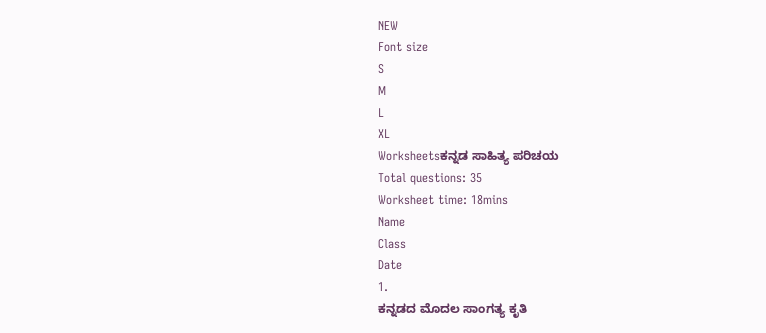NEW
Font size
S
M
L
XL
Worksheetsಕನ್ನಡ ಸಾಹಿತ್ಯ ಪರಿಚಯ
Total questions: 35
Worksheet time: 18mins
Name
Class
Date
1.
ಕನ್ನಡದ ಮೊದಲ ಸಾಂಗತ್ಯ ಕೃತಿ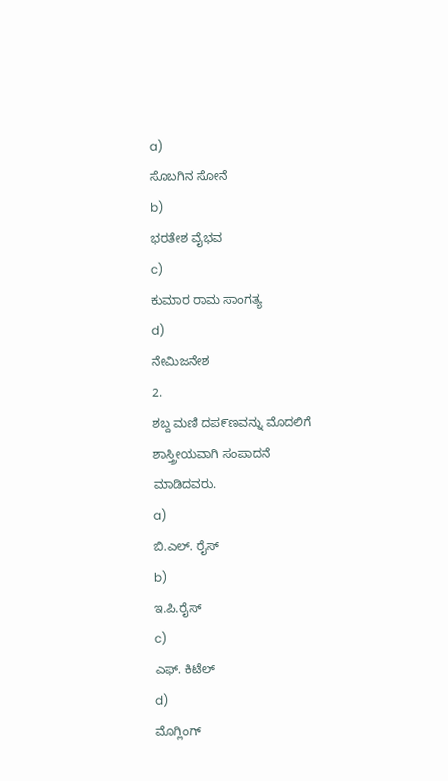a)
ಸೊಬಗಿನ ಸೋನೆ
b)
ಭರತೇಶ ವೈಭವ
c)
ಕುಮಾರ ರಾಮ ಸಾಂಗತ್ಯ
d)
ನೇಮಿಜನೇಶ
2.
ಶಬ್ದ ಮಣಿ ದಪ೯ಣವನ್ನು ಮೊದಲಿಗೆ ಶಾಸ್ತ್ರೀಯವಾಗಿ ಸಂಪಾದನೆ ಮಾಡಿದವರು.
a)
ಬಿ.ಎಲ್. ರೈಸ್
b)
ಇ.ಪಿ.ರೈಸ್
c)
ಎಫ್. ಕಿಟೆಲ್
d)
ಮೊಗ್ಲಿಂಗ್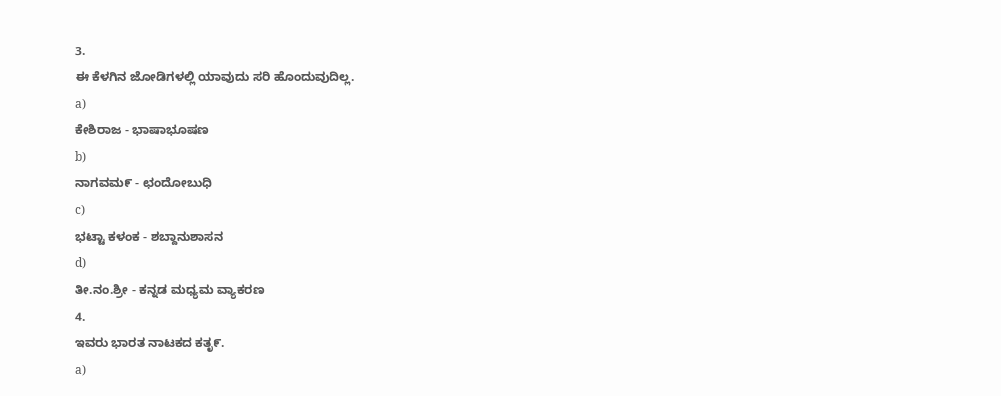3.
ಈ ಕೆಳಗಿನ ಜೋಡಿಗಳಲ್ಲಿ ಯಾವುದು ಸರಿ ಹೊಂದುವುದಿಲ್ಲ.
a)
ಕೇಶಿರಾಜ - ಭಾಷಾಭೂಷಣ
b)
ನಾಗವಮ೯ - ಛಂದೋಬುಧಿ
c)
ಭಟ್ಟಾ ಕಳಂಕ - ಶಬ್ದಾನುಶಾಸನ
d)
ತೀ.ನಂ.ಶ್ರೀ - ಕನ್ನಡ ಮಧ್ಯಮ ವ್ಯಾಕರಣ
4.
ಇವರು ಭಾರತ ನಾಟಕದ ಕತೃ೯.
a)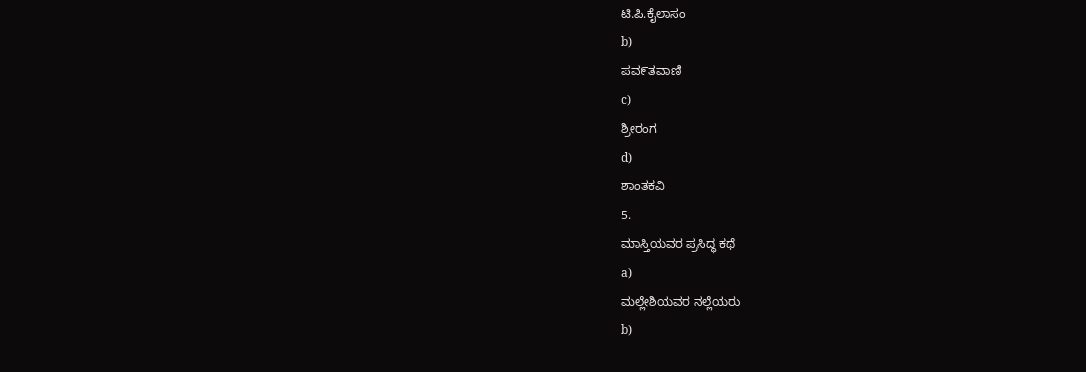ಟಿ.ಪಿ.ಕೈಲಾಸಂ
b)
ಪವ೯ತವಾಣಿ
c)
ಶ್ರೀರಂಗ
d)
ಶಾಂತಕವಿ
5.
ಮಾಸ್ತಿಯವರ ಪ್ರಸಿದ್ಧ ಕಥೆ
a)
ಮಲ್ಲೇಶಿಯವರ ನಲ್ಲೆಯರು
b)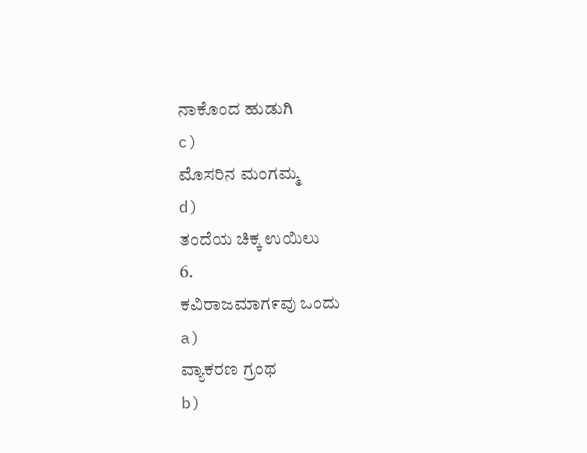ನಾಕೊಂದ ಹುಡುಗಿ
c)
ಮೊಸರಿನ ಮಂಗಮ್ಮ
d)
ತಂದೆಯ ಚಿಕ್ಕ ಉಯಿಲು
6.
ಕವಿರಾಜಮಾಗ೯ವು ಒಂದು
a)
ವ್ಯಾಕರಣ ಗ್ರಂಥ
b)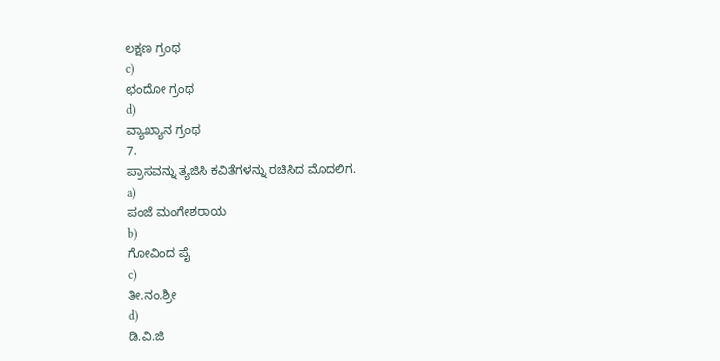ಲಕ್ಷಣ ಗ್ರಂಥ
c)
ಛಂದೋ ಗ್ರಂಥ
d)
ವ್ಯಾಖ್ಯಾನ ಗ್ರಂಥ
7.
ಪ್ರಾಸವನ್ನು ತ್ಯಜಿಸಿ ಕವಿತೆಗಳನ್ನು ರಚಿಸಿದ ಮೊದಲಿಗ.
a)
ಪಂಜೆ ಮಂಗೇಶರಾಯ
b)
ಗೋವಿಂದ ಪೈ
c)
ತೀ.ನಂ.ಶ್ರೀ
d)
ಡಿ.ವಿ.ಜಿ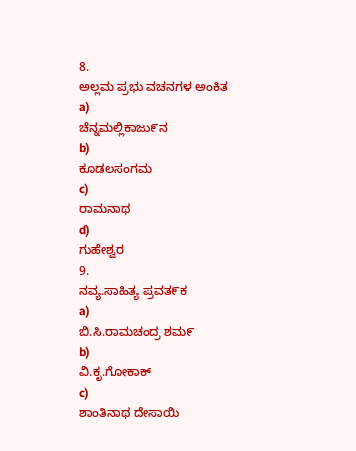8.
ಅಲ್ಲಮ ಪ್ರಭು ವಚನಗಳ ಅಂಕಿತ
a)
ಚೆನ್ನಮಲ್ಲಿಕಾಜು೯ನ
b)
ಕೂಡಲಸಂಗಮ
c)
ರಾಮನಾಥ
d)
ಗುಹೇಶ್ವರ
9.
ನವ್ಯ.ಸಾಹಿತ್ಯ ಪ್ರವತ೯ಕ
a)
ಬಿ.ಸಿ.ರಾಮಚಂದ್ರ ಶಮ೯
b)
ವಿ.ಕೃ.ಗೋಕಾಕ್
c)
ಶಾಂತಿನಾಥ ದೇಸಾಯಿ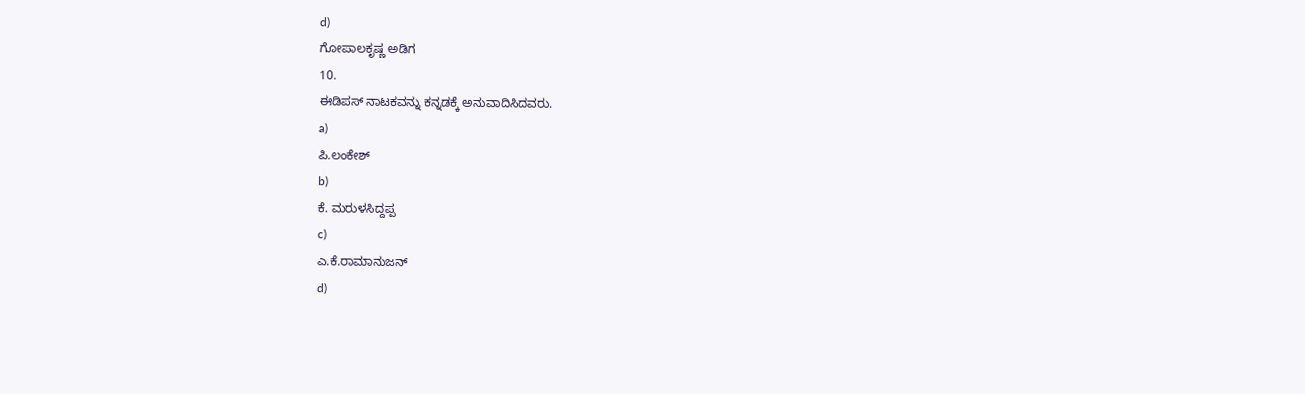d)
ಗೋಪಾಲಕೃಷ್ಣ ಅಡಿಗ
10.
ಈಡಿಪಸ್ ನಾಟಕವನ್ನು ಕನ್ನಡಕ್ಕೆ ಅನುವಾದಿಸಿದವರು.
a)
ಪಿ.ಲಂಕೇಶ್
b)
ಕೆ. ಮರುಳಸಿದ್ದಪ್ಪ
c)
ಎ.ಕೆ.ರಾಮಾನುಜನ್
d)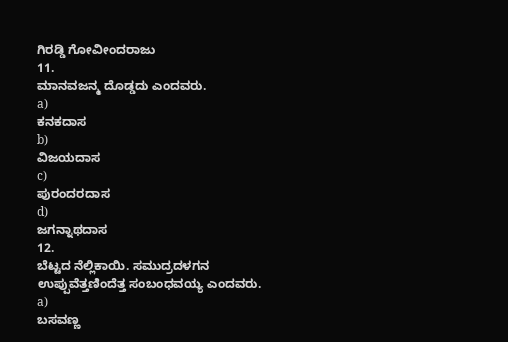ಗಿರಡ್ಡಿ ಗೋವೀಂದರಾಜು
11.
ಮಾನವಜನ್ಮ ದೊಡ್ಡದು ಎಂದವರು.
a)
ಕನಕದಾಸ
b)
ವಿಜಯದಾಸ
c)
ಪುರಂದರದಾಸ
d)
ಜಗನ್ನಾಥದಾಸ
12.
ಬೆಟ್ಟದ ನೆಲ್ಲಿಕಾಯಿ. ಸಮುದ್ರದಳಗನ ಉಪ್ಪುವೆತ್ತಣಿಂದೆತ್ತ ಸಂಬಂಧವಯ್ಯ ಎಂದವರು.
a)
ಬಸವಣ್ಣ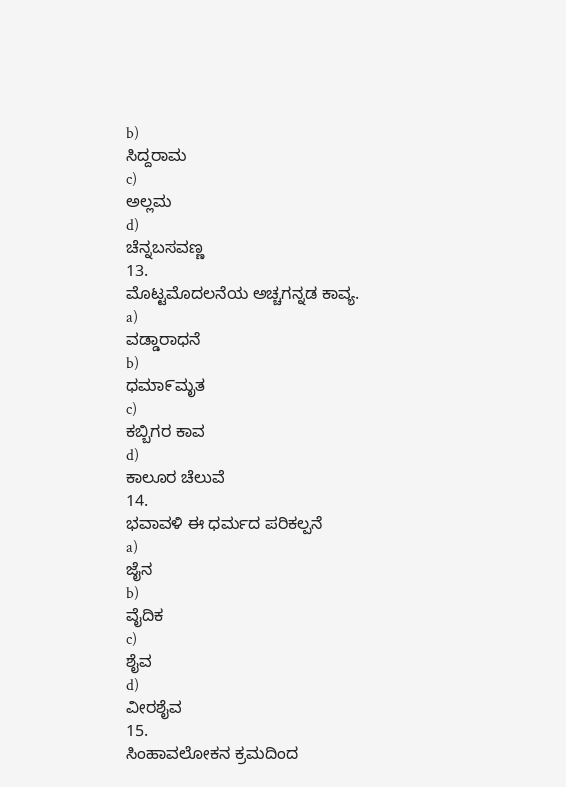b)
ಸಿದ್ದರಾಮ
c)
ಅಲ್ಲಮ
d)
ಚೆನ್ನಬಸವಣ್ಣ
13.
ಮೊಟ್ಟಮೊದಲನೆಯ ಅಚ್ಚಗನ್ನಡ ಕಾವ್ಯ.
a)
ವಡ್ಡಾರಾಧನೆ
b)
ಧಮಾ೯ಮೃತ
c)
ಕಬ್ಬಿಗರ ಕಾವ
d)
ಕಾಲೂರ ಚೆಲುವೆ
14.
ಭವಾವಳಿ ಈ ಧರ್ಮದ ಪರಿಕಲ್ಪನೆ
a)
ಜೈನ
b)
ವೈದಿಕ
c)
ಶೈವ
d)
ವೀರಶೈವ
15.
ಸಿಂಹಾವಲೋಕನ ಕ್ರಮದಿಂದ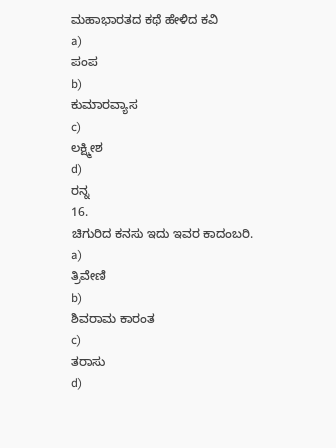ಮಹಾಭಾರತದ ಕಥೆ ಹೇಳಿದ ಕವಿ
a)
ಪಂಪ
b)
ಕುಮಾರವ್ಯಾಸ
c)
ಲಕ್ಷ್ಮೀಶ
d)
ರನ್ನ
16.
ಚಿಗುರಿದ ಕನಸು ಇದು ಇವರ ಕಾದಂಬರಿ.
a)
ತ್ರಿವೇಣಿ
b)
ಶಿವರಾಮ ಕಾರಂತ
c)
ತರಾಸು
d)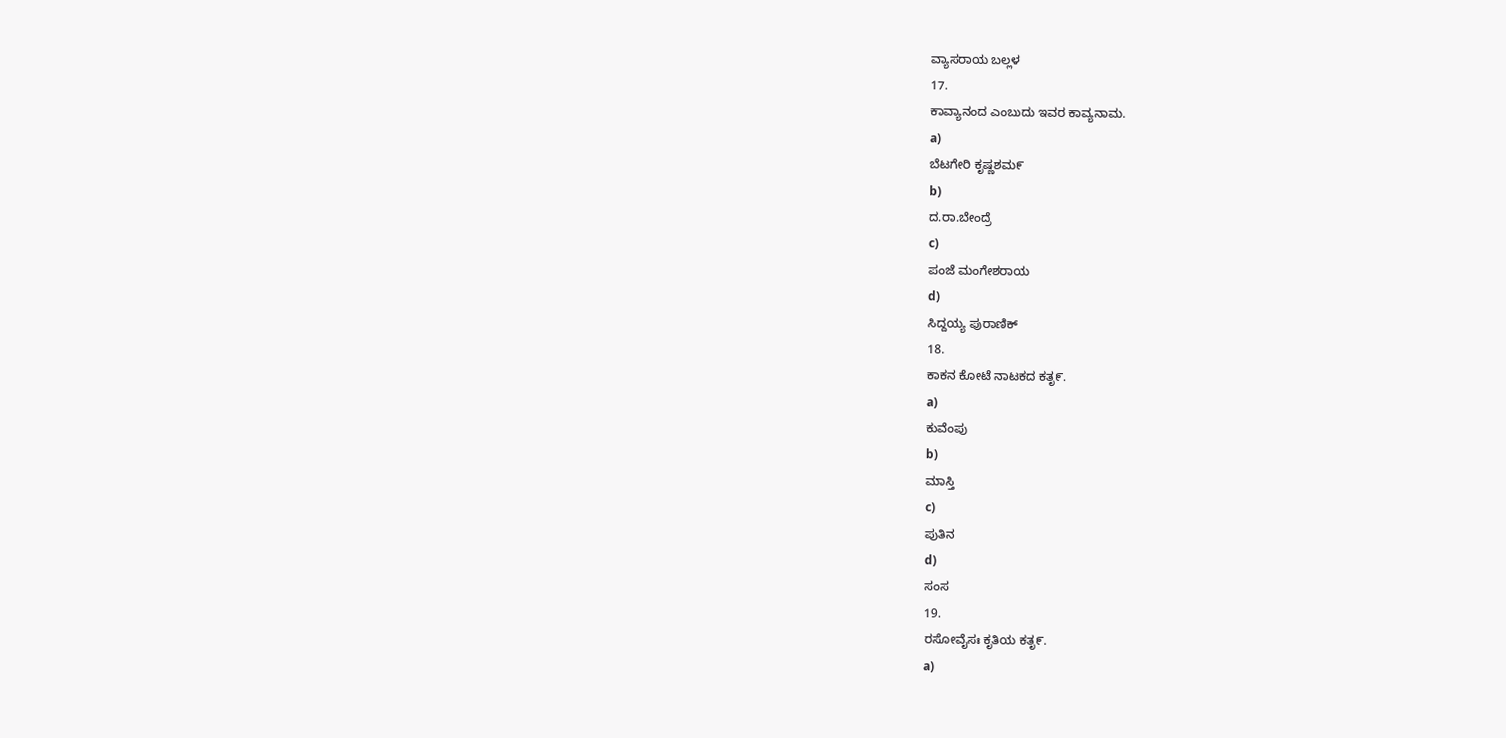ವ್ಯಾಸರಾಯ ಬಲ್ಲಳ
17.
ಕಾವ್ಯಾನಂದ ಎಂಬುದು ಇವರ ಕಾವ್ಯನಾಮ.
a)
ಬೆಟಗೇರಿ ಕೃಷ್ಣಶಮ೯
b)
ದ.ರಾ.ಬೇಂದ್ರೆ
c)
ಪಂಜೆ ಮಂಗೇಶರಾಯ
d)
ಸಿದ್ದಯ್ಯ ಪುರಾಣಿಕ್
18.
ಕಾಕನ ಕೋಟೆ ನಾಟಕದ ಕತೃ೯.
a)
ಕುವೆಂಪು
b)
ಮಾಸ್ತಿ
c)
ಪುತಿನ
d)
ಸಂಸ
19.
ರಸೋವೈಸಃ ಕೃತಿಯ ಕತೃ೯.
a)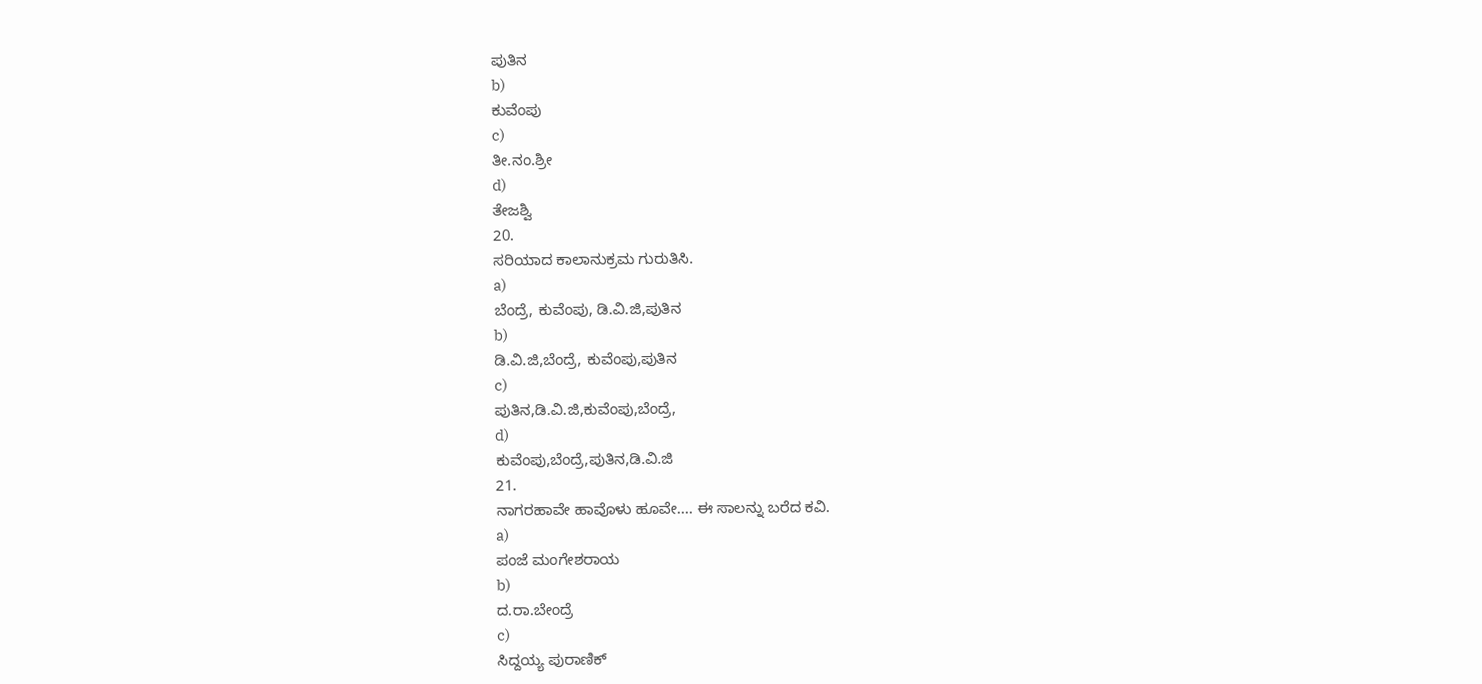ಪುತಿನ
b)
ಕುವೆಂಪು
c)
ತೀ.ನಂ.ಶ್ರೀ
d)
ತೇಜಶ್ವಿ
20.
ಸರಿಯಾದ ಕಾಲಾನುಕ್ರಮ ಗುರುತಿಸಿ.
a)
ಬೆಂದ್ರೆ, ಕುವೆಂಪು, ಡಿ.ವಿ.ಜಿ,ಪುತಿನ
b)
ಡಿ.ವಿ.ಜಿ,ಬೆಂದ್ರೆ, ಕುವೆಂಪು,ಪುತಿನ
c)
ಪುತಿನ,ಡಿ.ವಿ.ಜಿ,ಕುವೆಂಪು,ಬೆಂದ್ರೆ,
d)
ಕುವೆಂಪು,ಬೆಂದ್ರೆ,ಪುತಿನ,ಡಿ.ವಿ.ಜಿ
21.
ನಾಗರಹಾವೇ ಹಾವೊಳು ಹೂವೇ.... ಈ ಸಾಲನ್ನು ಬರೆದ ಕವಿ.
a)
ಪಂಜೆ ಮಂಗೇಶರಾಯ
b)
ದ.ರಾ.ಬೇಂದ್ರೆ
c)
ಸಿದ್ದಯ್ಯ ಪುರಾಣಿಕ್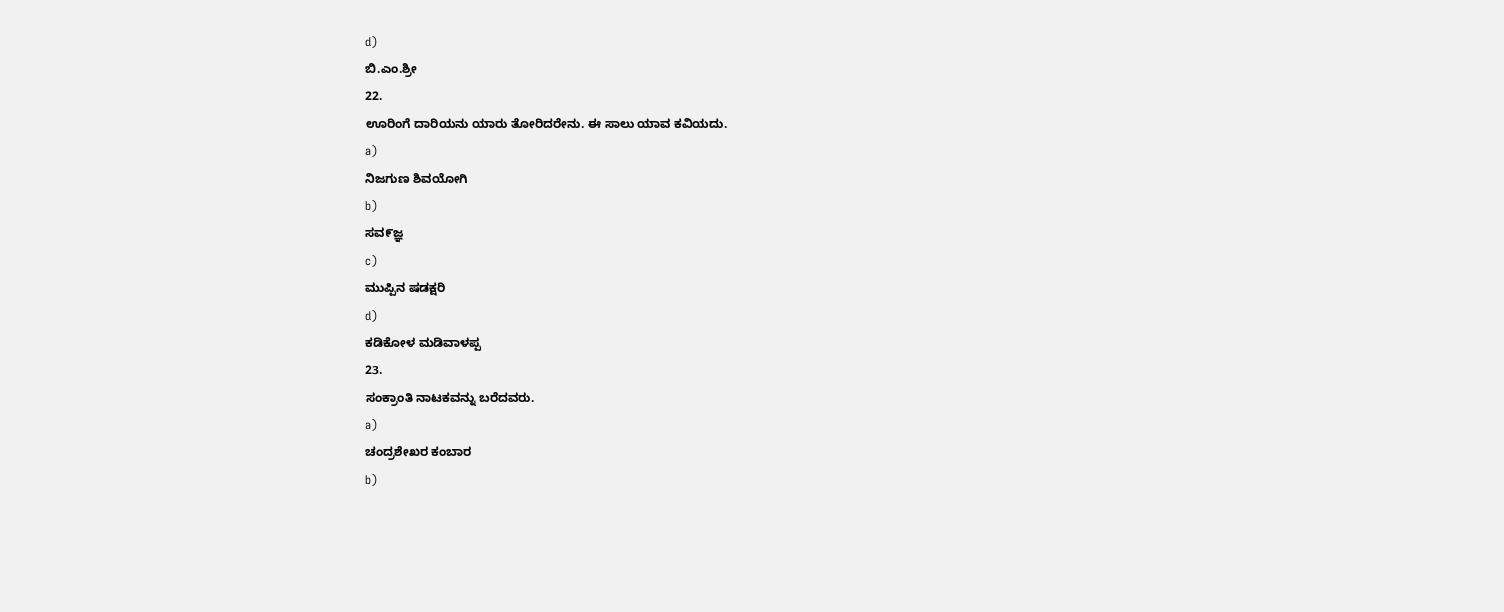d)
ಬಿ.ಎಂ.ಶ್ರೀ
22.
ಊರಿಂಗೆ ದಾರಿಯನು ಯಾರು ತೋರಿದರೇನು. ಈ ಸಾಲು ಯಾವ ಕವಿಯದು.
a)
ನಿಜಗುಣ ಶಿವಯೋಗಿ
b)
ಸವ೯ಜ್ಞ
c)
ಮುಪ್ಪಿನ ಷಡಕ್ಷರಿ
d)
ಕಡಿಕೋಳ ಮಡಿವಾಳಪ್ಪ
23.
ಸಂಕ್ರಾಂತಿ ನಾಟಕವನ್ನು ಬರೆದವರು.
a)
ಚಂದ್ರಶೇಖರ ಕಂಬಾರ
b)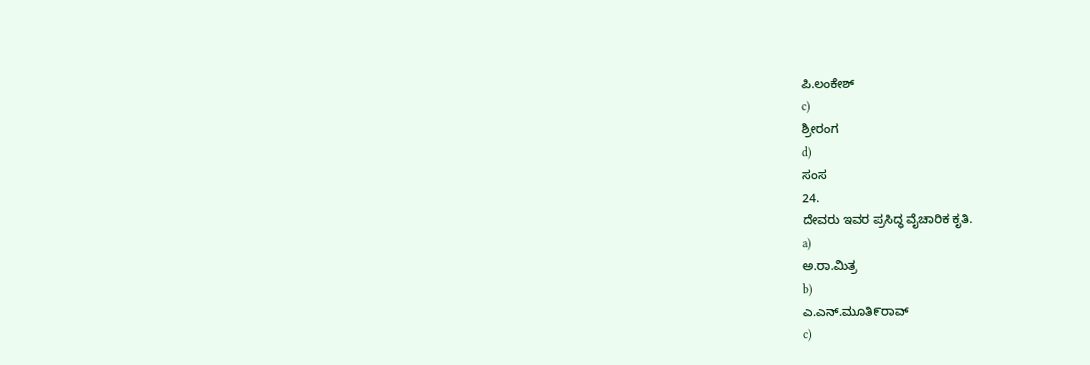ಪಿ.ಲಂಕೇಶ್
c)
ಶ್ರೀರಂಗ
d)
ಸಂಸ
24.
ದೇವರು ಇವರ ಪ್ರಸಿದ್ಧ ವೈಚಾರಿಕ ಕೃತಿ.
a)
ಅ.ರಾ.ಮಿತ್ರ
b)
ಎ.ಎನ್.ಮೂತಿ೯ರಾವ್
c)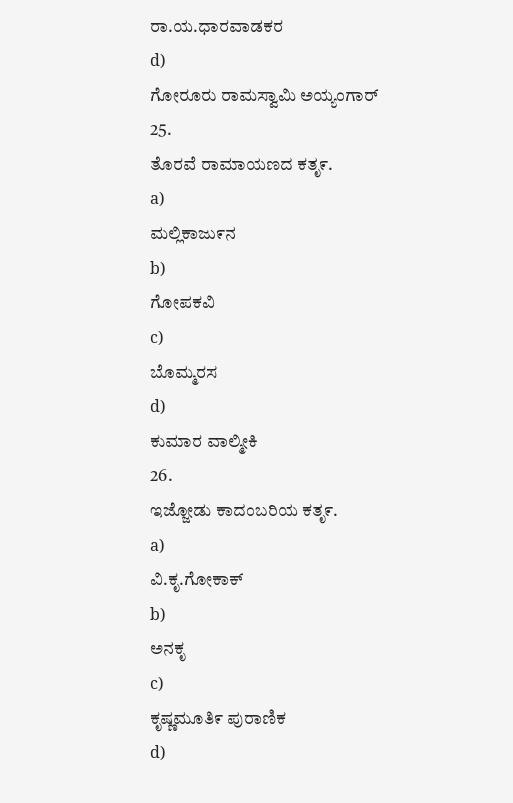ರಾ.ಯ.ಧಾರವಾಡಕರ
d)
ಗೋರೂರು ರಾಮಸ್ವಾಮಿ ಅಯ್ಯಂಗಾರ್
25.
ತೊರವೆ ರಾಮಾಯಣದ ಕತೃ೯.
a)
ಮಲ್ಲಿಕಾಜು೯ನ
b)
ಗೋಪಕವಿ
c)
ಬೊಮ್ಮರಸ
d)
ಕುಮಾರ ವಾಲ್ಮೀಕಿ
26.
ಇಜ್ಜೋಡು ಕಾದಂಬರಿಯ ಕತೃ೯.
a)
ವಿ.ಕೃ.ಗೋಕಾಕ್
b)
ಅನಕೃ
c)
ಕೃಷ್ಣಮೂತಿ೯ ಪುರಾಣಿಕ
d)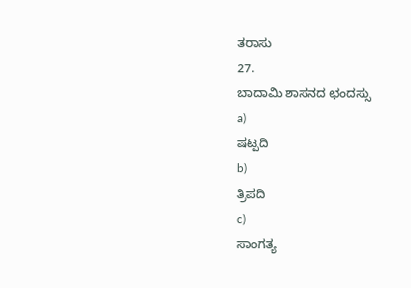ತರಾಸು
27.
ಬಾದಾಮಿ ಶಾಸನದ ಛಂದಸ್ಸು
a)
ಷಟ್ಪದಿ
b)
ತ್ರಿಪದಿ
c)
ಸಾಂಗತ್ಯ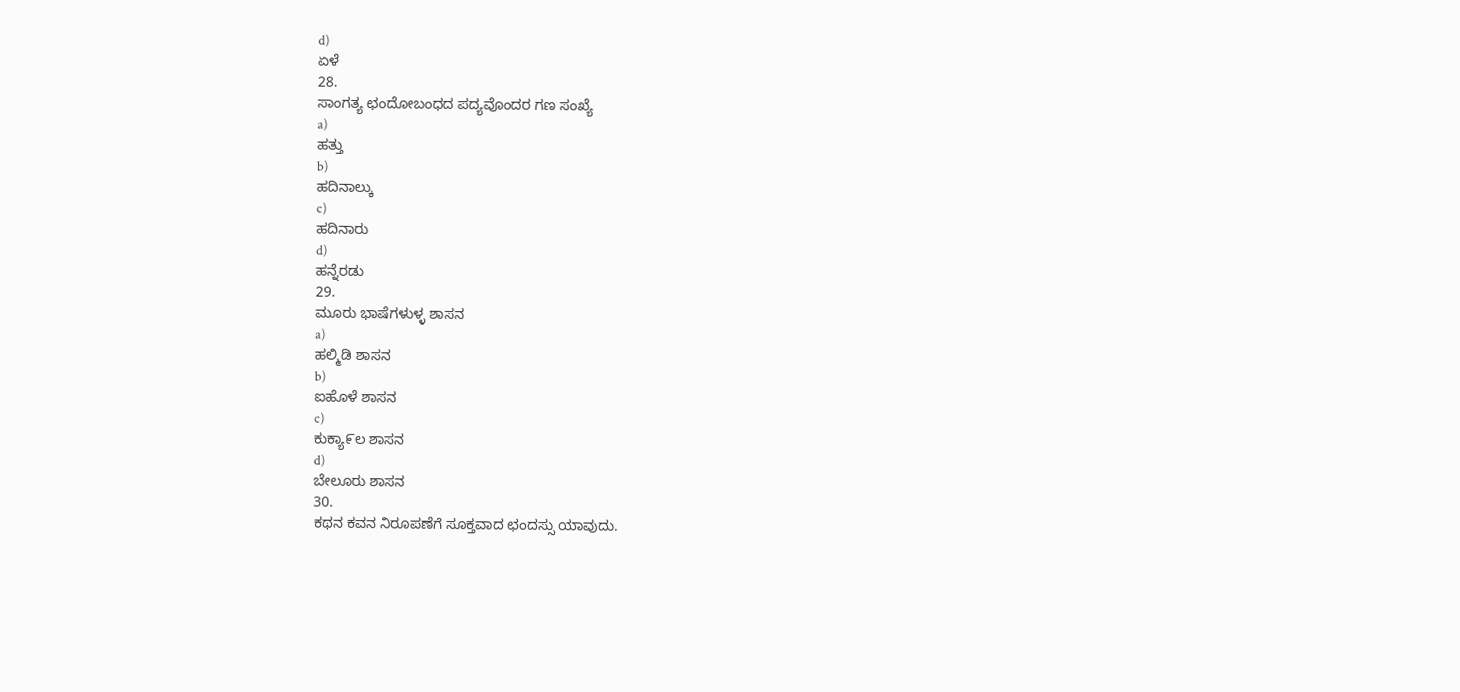d)
ಏಳೆ
28.
ಸಾಂಗತ್ಯ ಛಂದೋಬಂಧದ ಪದ್ಯವೊಂದರ ಗಣ ಸಂಖ್ಯೆ
a)
ಹತ್ತು
b)
ಹದಿನಾಲ್ಕು
c)
ಹದಿನಾರು
d)
ಹನ್ನೆರಡು
29.
ಮೂರು ಭಾಷೆಗಳುಳ್ಳ ಶಾಸನ
a)
ಹಲ್ಮಿಡಿ ಶಾಸನ
b)
ಐಹೊಳೆ ಶಾಸನ
c)
ಕುಕ್ಯಾ೯ಲ ಶಾಸನ
d)
ಬೇಲೂರು ಶಾಸನ
30.
ಕಥನ ಕವನ ನಿರೂಪಣೆಗೆ ಸೂಕ್ತವಾದ ಛಂದಸ್ಸು ಯಾವುದು.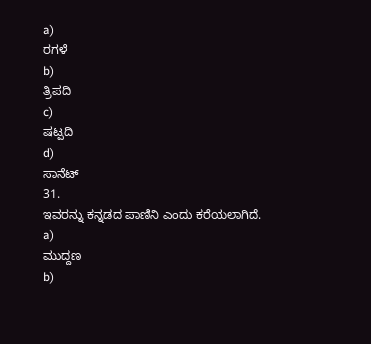a)
ರಗಳೆ
b)
ತ್ರಿಪದಿ
c)
ಷಟ್ಪದಿ
d)
ಸಾನೆಟ್
31.
ಇವರನ್ನು ಕನ್ನಡದ ಪಾಣಿನಿ ಎಂದು ಕರೆಯಲಾಗಿದೆ.
a)
ಮುದ್ದಣ
b)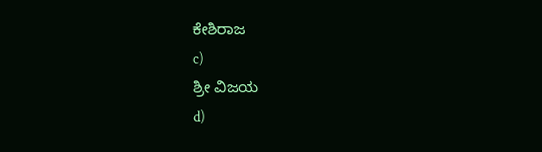ಕೇಶಿರಾಜ
c)
ಶ್ರೀ ವಿಜಯ
d)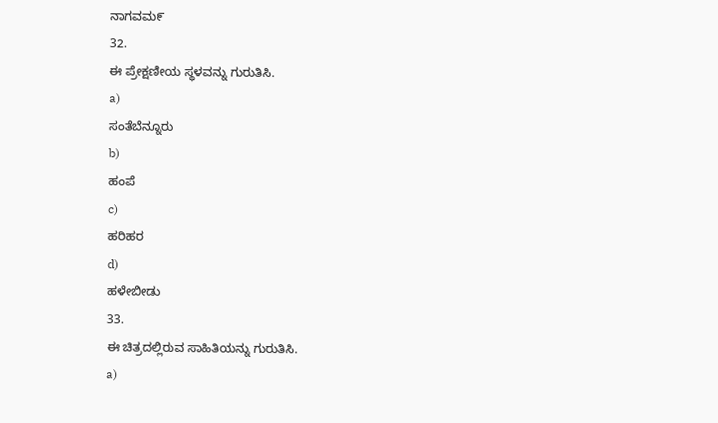ನಾಗವಮ೯
32.
ಈ ಪ್ರೇಕ್ಷಣೀಯ ಸ್ಥಳವನ್ನು ಗುರುತಿಸಿ.
a)
ಸಂತೆಬೆನ್ನೂರು
b)
ಹಂಪೆ
c)
ಹರಿಹರ
d)
ಹಳೇಬೀಡು
33.
ಈ ಚಿತ್ರದಲ್ಲಿರುವ ಸಾಹಿತಿಯನ್ನು ಗುರುತಿಸಿ.
a)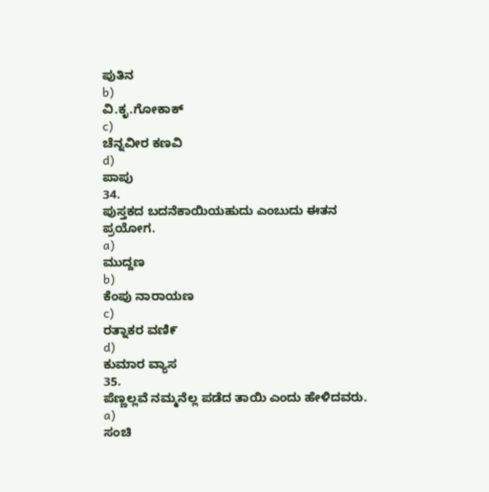ಪುತಿನ
b)
ವಿ.ಕೃ.ಗೋಕಾಕ್
c)
ಚೆನ್ನವೀರ ಕಣವಿ
d)
ಪಾಪು
34.
ಪುಸ್ತಕದ ಬದನೆಕಾಯಿಯಹುದು ಎಂಬುದು ಈತನ ಪ್ರಯೋಗ.
a)
ಮುದ್ದಣ
b)
ಕೆಂಪು ನಾರಾಯಣ
c)
ರತ್ನಾಕರ ವಣಿ೯
d)
ಕುಮಾರ ವ್ಯಾಸ
35.
ಪೆಣ್ಣಲ್ಲವೆ ನಮ್ಮನೆಲ್ಲ ಪಡೆದ ತಾಯಿ ಎಂದು ಹೇಳಿದವರು.
a)
ಸಂಚಿ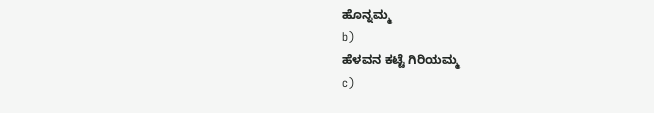ಹೊನ್ನಮ್ಮ
b)
ಹೆಳವನ ಕಟ್ಟೆ ಗಿರಿಯಮ್ಮ
c)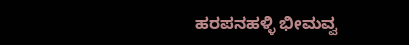ಹರಪನಹಳ್ಳಿ ಭೀಮವ್ವ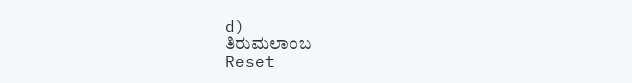d)
ತಿರುಮಲಾಂಬ
Reset